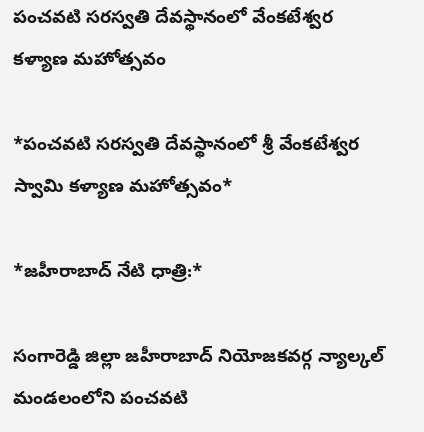పంచవటి సరస్వతి దేవస్థానంలో వేంకటేశ్వర కళ్యాణ మహోత్సవం

*పంచవటి సరస్వతి దేవస్థానంలో శ్రీ వేంకటేశ్వర స్వామి కళ్యాణ మహోత్సవం*

*జహీరాబాద్ నేటి ధాత్రి:*

సంగారెడ్డి జిల్లా జహీరాబాద్ నియోజకవర్గ న్యాల్కల్ మండలంలోని పంచవటి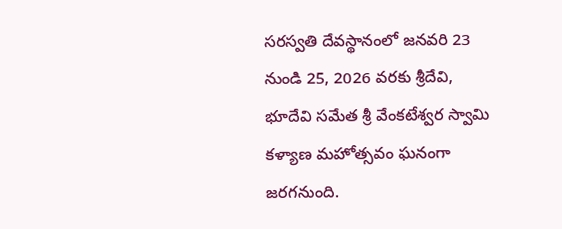సరస్వతి దేవస్థానంలో జనవరి 23 నుండి 25, 2026 వరకు శ్రీదేవి, భూదేవి సమేత శ్రీ వేంకటేశ్వర స్వామి కళ్యాణ మహోత్సవం ఘనంగా జరగనుంది.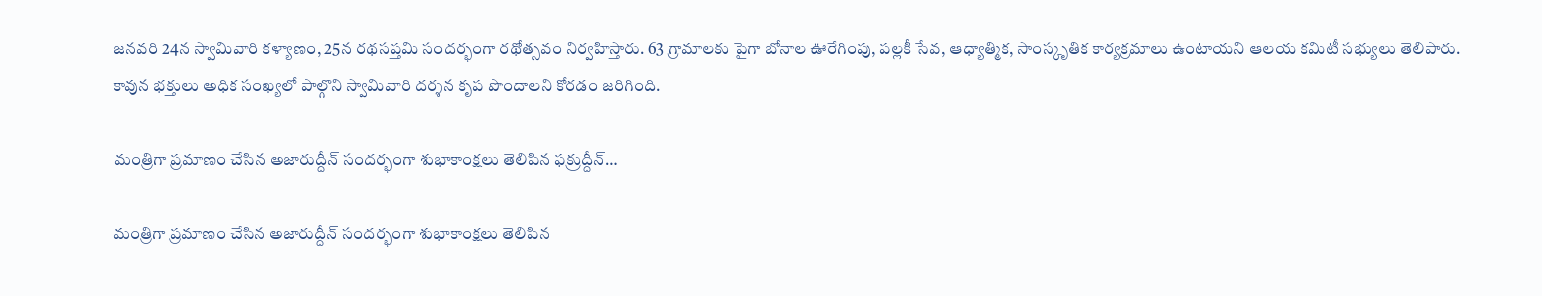జనవరి 24న స్వామివారి కళ్యాణం, 25న రథసప్తమి సందర్భంగా రథోత్సవం నిర్వహిస్తారు. 63 గ్రామాలకు పైగా బోనాల ఊరేగింపు, పల్లకీ సేవ, ఆధ్యాత్మిక, సాంస్కృతిక కార్యక్రమాలు ఉంటాయని ఆలయ కమిటీ సభ్యులు తెలిపారు. కావున భక్తులు అధిక సంఖ్యలో పాల్గొని స్వామివారి దర్శన కృప పొందాలని కోరడం జరిగింది.

మంత్రిగా ప్రమాణం చేసిన అజారుద్దీన్ సందర్భంగా శుభాకాంక్షలు తెలిపిన ఫక్రుద్దీన్…

మంత్రిగా ప్రమాణం చేసిన అజారుద్దీన్ సందర్భంగా శుభాకాంక్షలు తెలిపిన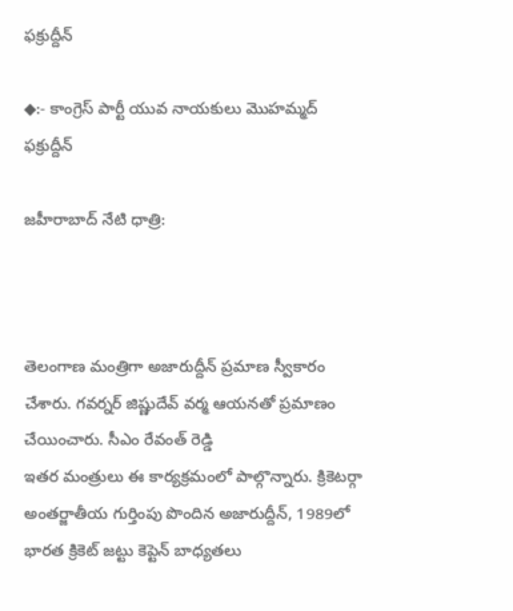ఫక్రుద్దీన్

◆:- కాంగ్రెస్ పార్టీ యువ నాయకులు మొహమ్మద్ ఫక్రుద్దీన్

జహీరాబాద్ నేటి ధాత్రి:



తెలంగాణ మంత్రిగా అజారుద్దీన్ ప్రమాణ స్వీకారం చేశారు. గవర్నర్ జిష్ణుదేవ్ వర్మ ఆయనతో ప్రమాణం చేయించారు. సీఎం రేవంత్ రెడ్డి
ఇతర మంత్రులు ఈ కార్యక్రమంలో పాల్గొన్నారు. క్రికెటర్గా అంతర్జాతీయ గుర్తింపు పొందిన అజారుద్దీన్, 1989లో భారత క్రికెట్ జట్టు కెప్టెన్ బాధ్యతలు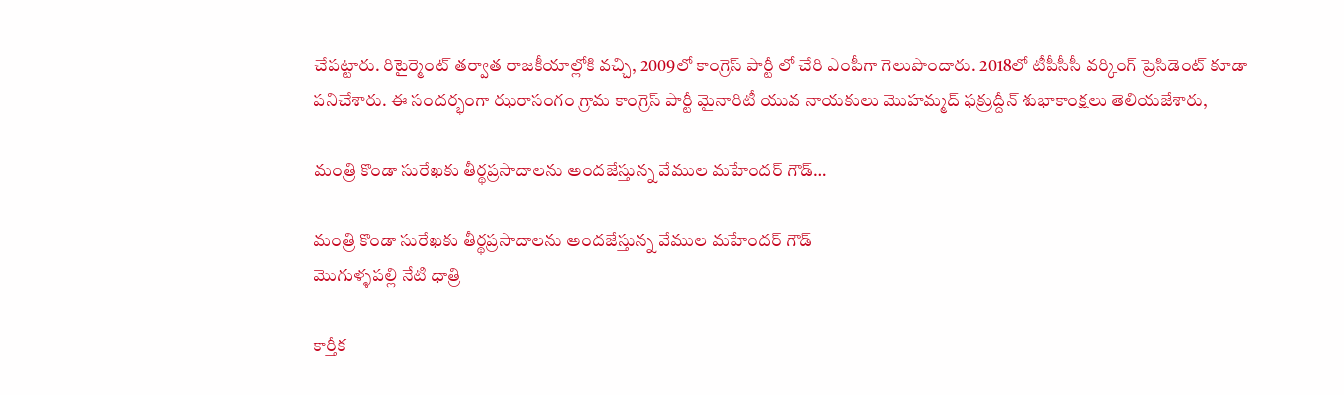చేపట్టారు. రిటైర్మెంట్ తర్వాత రాజకీయాల్లోకి వచ్చి, 2009లో కాంగ్రెస్ పార్టీ లో చేరి ఎంపీగా గెలుపొందారు. 2018లో టీపీసీసీ వర్కింగ్ ప్రెసిడెంట్ కూడా పనిచేశారు. ఈ సందర్భంగా ఝరాసంగం గ్రామ కాంగ్రెస్ పార్టీ మైనారిటీ యువ నాయకులు మొహమ్మద్ ఫక్రుద్దీన్ శుభాకాంక్షలు తెలియజేశారు,

మంత్రి కొండా సురేఖకు తీర్థప్రసాదాలను అందజేస్తున్న వేముల మహేందర్ గౌడ్…

మంత్రి కొండా సురేఖకు తీర్థప్రసాదాలను అందజేస్తున్న వేముల మహేందర్ గౌడ్
మొగుళ్ళపల్లి నేటి ధాత్రి

కార్తీక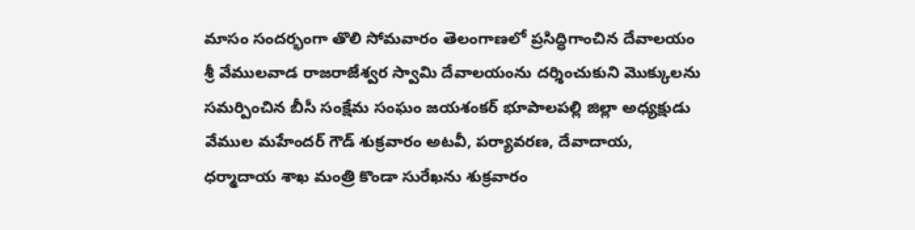మాసం సందర్భంగా తొలి సోమవారం తెలంగాణలో ప్రసిద్ధిగాంచిన దేవాలయం శ్రీ వేములవాడ రాజరాజేశ్వర స్వామి దేవాలయంను దర్శించుకుని మొక్కులను సమర్పించిన బీసీ సంక్షేమ సంఘం జయశంకర్ భూపాలపల్లి జిల్లా అధ్యక్షుడు వేముల మహేందర్ గౌడ్ శుక్రవారం అటవీ, పర్యావరణ, దేవాదాయ, ధర్మాదాయ శాఖ మంత్రి కొండా సురేఖను శుక్రవారం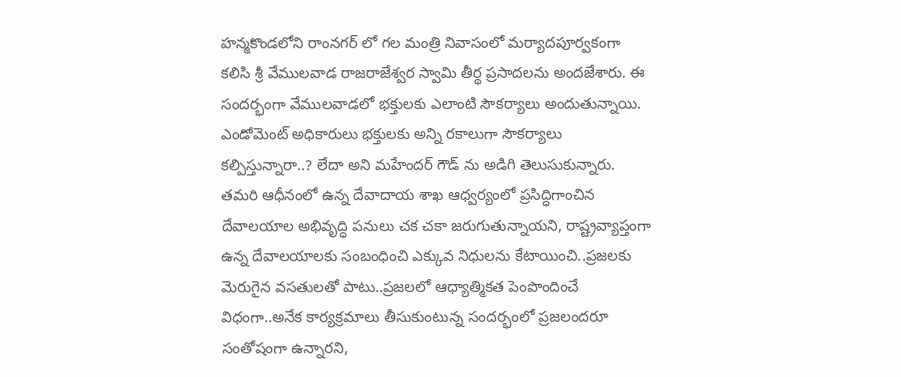హన్మకొండలోని రాంనగర్ లో గల మంత్రి నివాసంలో మర్యాదపూర్వకంగా కలిసి శ్రీ వేములవాడ రాజరాజేశ్వర స్వామి తీర్థ ప్రసాదలను అందజేశారు. ఈ సందర్భంగా వేములవాడలో భక్తులకు ఎలాంటి సౌకర్యాలు అందుతున్నాయి. ఎండోమెంట్ అధికారులు భక్తులకు అన్ని రకాలుగా సౌకర్యాలు కల్పిస్తున్నారా..? లేదా అని మహేందర్ గౌడ్ ను అడిగి తెలుసుకున్నారు. తమరి ఆధీనంలో ఉన్న దేవాదాయ శాఖ ఆధ్వర్యంలో ప్రసిద్ధిగాంచిన దేవాలయాల అభివృద్ధి పనులు చక చకా జరుగుతున్నాయని, రాష్ట్రవ్యాప్తంగా ఉన్న దేవాలయాలకు సంబంధించి ఎక్కువ నిధులను కేటాయించి..ప్రజలకు మెరుగైన వసతులతో పాటు..ప్రజలలో ఆధ్యాత్మికత పెంపొందించే విధంగా..అనేక కార్యక్రమాలు తీసుకుంటున్న సందర్భంలో ప్రజలందరూ సంతోషంగా ఉన్నారని,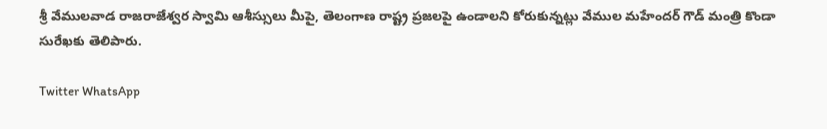శ్రీ వేములవాడ రాజరాజేశ్వర స్వామి ఆశీస్సులు మీపై, తెలంగాణ రాష్ట్ర ప్రజలపై ఉండాలని కోరుకున్నట్లు వేముల మహేందర్ గౌడ్ మంత్రి కొండా సురేఖకు తెలిపారు.

Twitter WhatsApp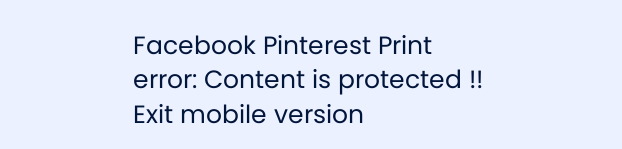Facebook Pinterest Print
error: Content is protected !!
Exit mobile version